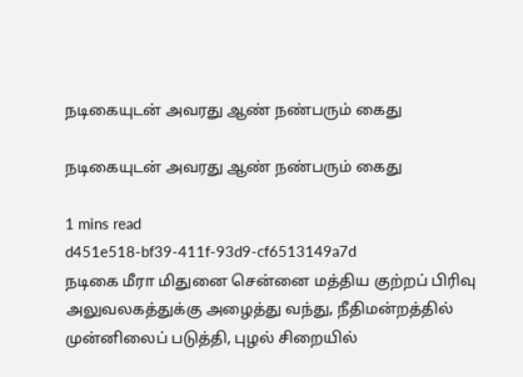நடிகையுடன் அவரது ஆண் நண்பரும் கைது

நடிகையுடன் அவரது ஆண் நண்பரும் கைது

1 mins read
d451e518-bf39-411f-93d9-cf6513149a7d
நடிகை மீரா மிதுனை சென்னை மத்திய குற்றப் பிரிவு அலுவலகத்துக்கு அழைத்து வந்து, நீதிமன்றத்தில் முன்னிலைப் படுத்தி, புழல் சிறையில்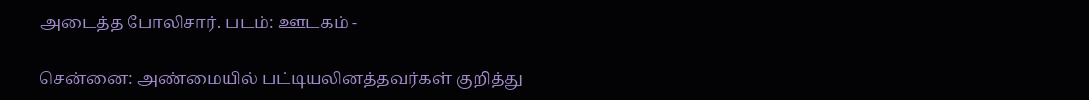அடைத்த போலிசார். படம்: ஊடகம் -

சென்னை: அண்மையில் பட்டியலினத்தவர்கள் குறித்து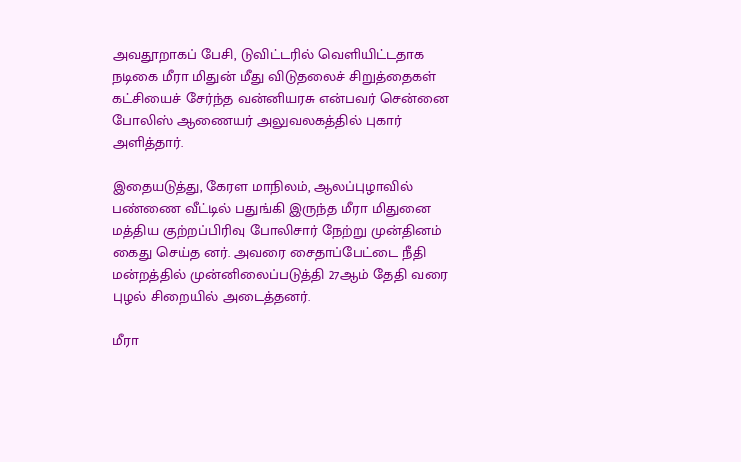அவதூறாகப் பேசி, டுவிட்டரில் வெளியிட்டதாக நடிகை மீரா மிதுன் மீது விடுதலைச் சிறுத்தைகள் கட்சியைச் சேர்ந்த வன்னியரசு என்பவர் சென்னை போலிஸ் ஆணையர் அலுவலகத்தில் புகார் அளித்தார்.

இதையடுத்து, கேரள மாநிலம், ஆலப்புழாவில் பண்ணை வீட்டில் பதுங்கி இருந்த மீரா மிதுனை மத்திய குற்றப்பிரிவு போலிசார் நேற்று முன்தினம் கைது செய்த னர். அவரை சைதாப்பேட்டை நீதி மன்றத்தில் முன்னிலைப்படுத்தி 27ஆம் தேதி வரை புழல் சிறையில் அடைத்தனர்.

மீரா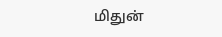மிதுன்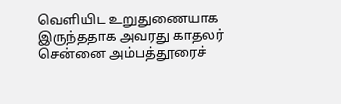வெளியிட உறுதுணையாக இருந்ததாக அவரது காதலர் சென்னை அம்பத்தூரைச்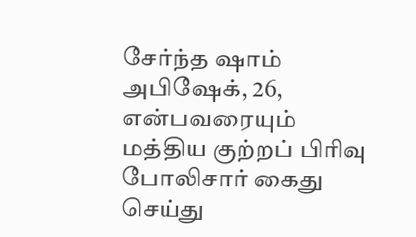சேர்ந்த ஷாம் அபிஷேக், 26, என்பவரையும் மத்திய குற்றப் பிரிவு போலிசார் கைது செய்து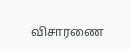விசாரணை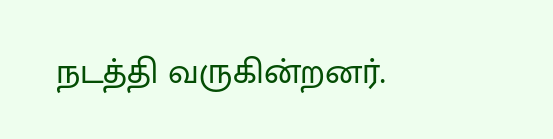நடத்தி வருகின்றனர்.